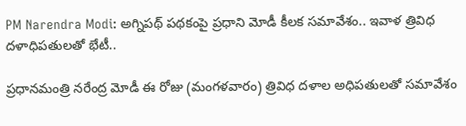PM Narendra Modi: అగ్నిపథ్ పథకంపై ప్రధాని మోడీ కీలక సమావేశం.. ఇవాళ త్రివిధ దళాధిపతులతో భేటీ..

ప్రధానమంత్రి నరేంద్ర మోడీ ఈ రోజు (మంగళవారం) త్రివిధ దళాల అధిపతులతో సమావేశం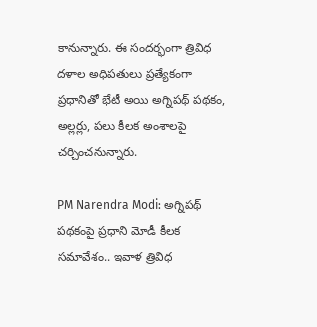కానున్నారు. ఈ సందర్భంగా త్రివిధ దళాల అధిపతులు ప్రత్యేకంగా ప్రధానితో భేటీ అయి అగ్నిపథ్ పథకం, అల్లర్లు, పలు కీలక అంశాలపై చర్చించనున్నారు.

PM Narendra Modi: అగ్నిపథ్ పథకంపై ప్రధాని మోడీ కీలక సమావేశం.. ఇవాళ త్రివిధ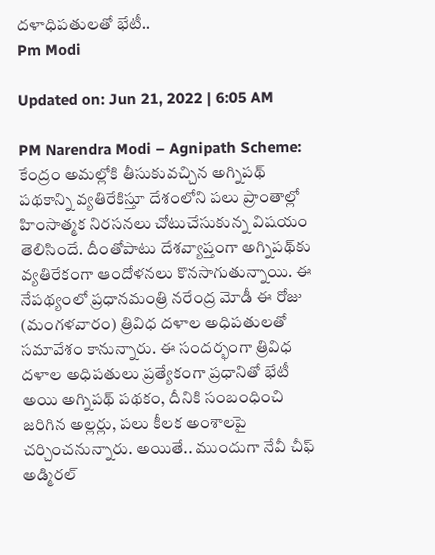దళాధిపతులతో భేటీ..
Pm Modi

Updated on: Jun 21, 2022 | 6:05 AM

PM Narendra Modi – Agnipath Scheme: కేంద్రం అమల్లోకి తీసుకువచ్చిన అగ్నిపథ్ పథకాన్ని వ్యతిరేకిస్తూ దేశంలోని పలు ప్రాంతాల్లో హింసాత్మక నిరసనలు చోటుచేసుకున్న విషయం తెలిసిందే. దీంతోపాటు దేశవ్యాప్తంగా అగ్నిపథ్‌కు వ్యతిరేకంగా ఆందోళనలు కొనసాగుతున్నాయి. ఈ నేపథ్యంలో ప్రధానమంత్రి నరేంద్ర మోడీ ఈ రోజు (మంగళవారం) త్రివిధ దళాల అధిపతులతో సమావేశం కానున్నారు. ఈ సందర్భంగా త్రివిధ దళాల అధిపతులు ప్రత్యేకంగా ప్రధానితో భేటీ అయి అగ్నిపథ్ పథకం, దీనికి సంబంధించి జరిగిన అల్లర్లు, పలు కీలక అంశాలపై చర్చించనున్నారు. అయితే.. ముందుగా నేవీ చీఫ్ అడ్మిరల్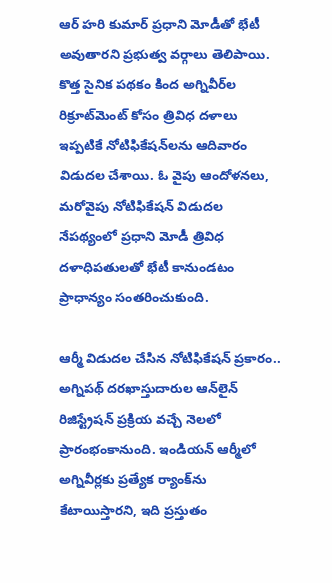ఆర్ హరి కుమార్ ప్రధాని మోడీతో భేటీ అవుతారని ప్రభుత్వ వర్గాలు తెలిపాయి. కొత్త సైనిక పథకం కింద అగ్నివీర్‌ల రిక్రూట్‌మెంట్‌ కోసం త్రివిధ దళాలు ఇప్పటికే నోటిఫికేషన్‌లను ఆదివారం విడుదల చేశాయి. ఓ వైపు ఆందోళనలు, మరోవైపు నోటిఫికేషన్ విడుదల నేపథ్యంలో ప్రధాని మోడీ త్రివిధ దళాధిపతులతో భేటీ కానుండటం ప్రాధాన్యం సంతరించుకుంది.

ఆర్మీ విడుదల చేసిన నోటిఫికేషన్ ప్రకారం.. అగ్నిపథ్ దరఖాస్తుదారుల ఆన్‌లైన్ రిజిస్ట్రేషన్ ప్రక్రియ వచ్చే నెలలో ప్రారంభంకానుంది. ఇండియన్ ఆర్మీలో అగ్నివీర్లకు ప్రత్యేక ర్యాంక్‌ను కేటాయిస్తారని, ఇది ప్రస్తుతం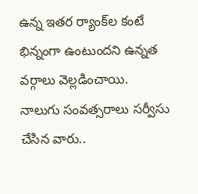ఉన్న ఇతర ర్యాంక్‌ల కంటే భిన్నంగా ఉంటుందని ఉన్నత వర్గాలు వెల్లడించాయి. నాలుగు సంవత్సరాలు సర్వీసు చేసిన వారు..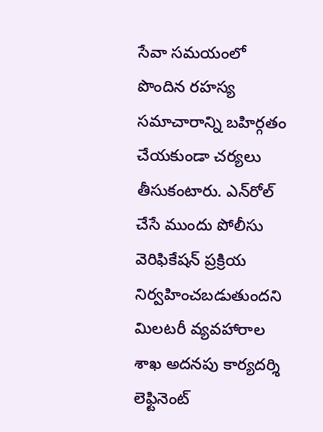సేవా సమయంలో పొందిన రహస్య సమాచారాన్ని బహిర్గతం చేయకుండా చర్యలు తీసుకంటారు. ఎన్‌రోల్ చేసే ముందు పోలీసు వెరిఫికేషన్ ప్రక్రియ నిర్వహించబడుతుందని మిలటరీ వ్యవహారాల శాఖ అదనపు కార్యదర్శి లెఫ్టినెంట్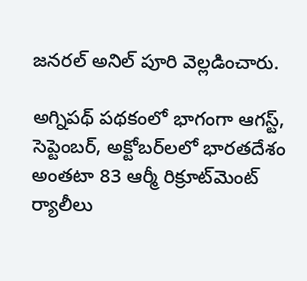జనరల్ అనిల్ పూరి వెల్లడించారు.

అగ్నిపథ్ పథకం‌లో భాగంగా ఆగస్ట్, సెప్టెంబర్, అక్టోబర్‌లలో భారతదేశం అంతటా 83 ఆర్మీ రిక్రూట్‌మెంట్ ర్యాలీలు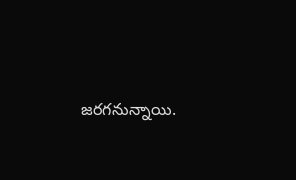జరగనున్నాయి.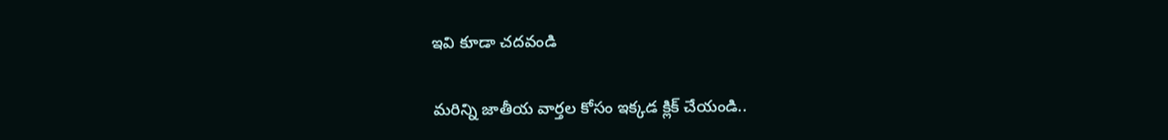ఇవి కూడా చదవండి

మరిన్ని జాతీయ వార్తల కోసం ఇక్కడ క్లిక్ చేయండి..